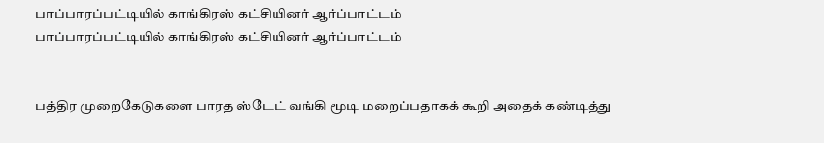பாப்பாரப்பட்டியில் காங்கிரஸ் கட்சியினர் ஆர்ப்பாட்டம்
பாப்பாரப்பட்டியில் காங்கிரஸ் கட்சியினர் ஆர்ப்பாட்டம்


பத்திர முறைகேடுகளை பாரத ஸ்டேட் வங்கி மூடி மறைப்பதாகக் கூறி அதைக் கண்டித்து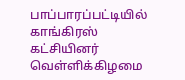பாப்பாரப்பட்டியில் காங்கிரஸ் கட்சியினர் வெள்ளிக்கிழமை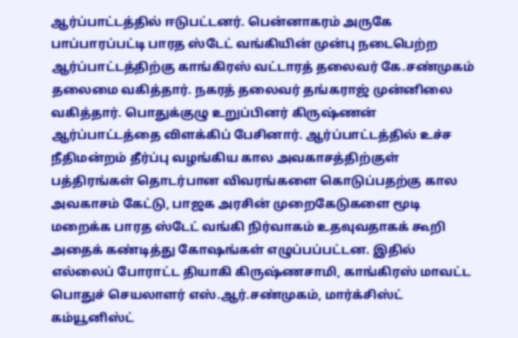ஆர்ப்பாட்டத்தில் ஈடுபட்டனர். பென்னாகரம் அருகே பாப்பாரப்பட்டி பாரத ஸ்டேட் வங்கியின் முன்பு நடைபெற்ற ஆர்ப்பாட்டத்திற்கு காங்கிரஸ் வட்டாரத் தலைவர் கே.சண்முகம் தலைமை வகித்தார். நகரத் தலைவர் தங்கராஜ் முன்னிலை வகித்தார். பொதுக்குழு உறுப்பினர் கிருஷ்ணன் ஆர்ப்பாட்டத்தை விளக்கிப் பேசினார். ஆர்ப்பாட்டத்தில் உச்ச நீதிமன்றம் தீர்ப்பு வழங்கிய கால அவகாசத்திற்குள் பத்திரங்கள் தொடர்பான விவரங்களை கொடுப்பதற்கு கால அவகாசம் கேட்டு, பாஜக அரசின் முறைகேடுகளை மூடி மறைக்க பாரத ஸ்டேட் வங்கி நிர்வாகம் உதவுவதாகக் கூறி அதைக் கண்டித்து கோஷங்கள் எழுப்பப்பட்டன. இதில் எல்லைப் போராட்ட தியாகி கிருஷ்ணசாமி, காங்கிரஸ் மாவட்ட பொதுச் செயலாளர் எஸ்.ஆர்.சண்முகம், மார்க்சிஸ்ட் கம்யூனிஸ்ட்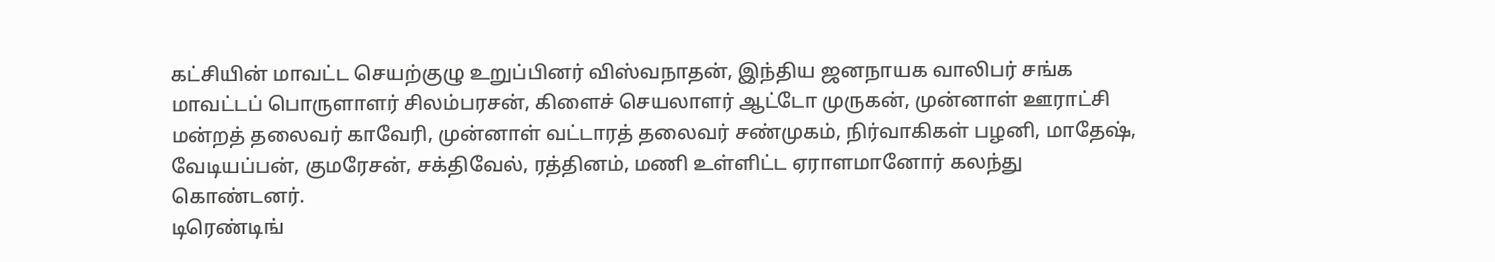கட்சியின் மாவட்ட செயற்குழு உறுப்பினர் விஸ்வநாதன், இந்திய ஜனநாயக வாலிபர் சங்க மாவட்டப் பொருளாளர் சிலம்பரசன், கிளைச் செயலாளர் ஆட்டோ முருகன், முன்னாள் ஊராட்சி மன்றத் தலைவர் காவேரி, முன்னாள் வட்டாரத் தலைவர் சண்முகம், நிர்வாகிகள் பழனி, மாதேஷ், வேடியப்பன், குமரேசன், சக்திவேல், ரத்தினம், மணி உள்ளிட்ட ஏராளமானோர் கலந்து கொண்டனர்.
டிரெண்டிங்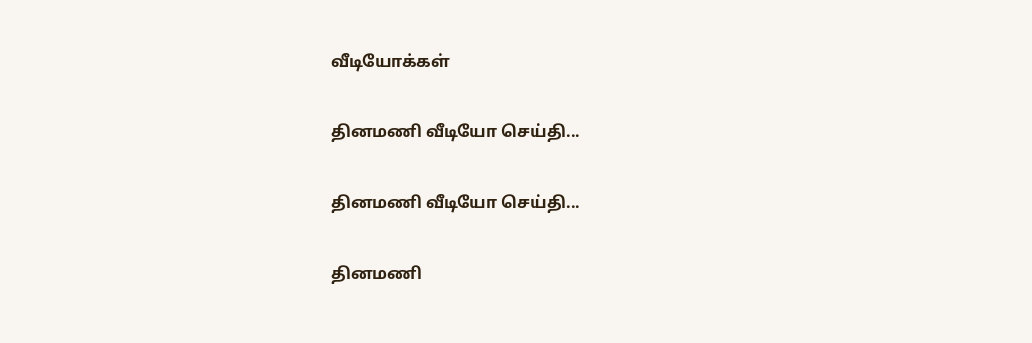வீடியோக்கள்

தினமணி வீடியோ செய்தி...

தினமணி வீடியோ செய்தி...

தினமணி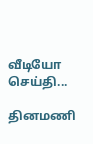வீடியோ செய்தி...

தினமணி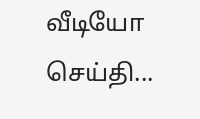வீடியோ செய்தி...